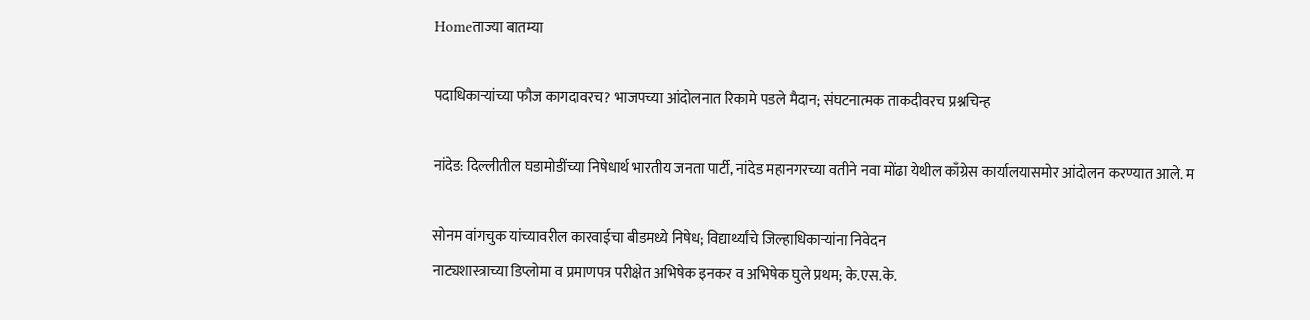Homeताज्या बातम्या

पदाधिकाऱ्यांच्या फौज कागदावरच? भाजपच्या आंदोलनात रिकामे पडले मैदान; संघटनात्मक ताकदीवरच प्रश्नचिन्ह

नांदेड: दिल्लीतील घडामोडींच्या निषेधार्थ भारतीय जनता पार्टी, नांदेड महानगरच्या वतीने नवा मोंढा येथील काँग्रेस कार्यालयासमोर आंदोलन करण्यात आले. म

सोनम वांगचुक यांच्यावरील कारवाईचा बीडमध्ये निषेध; विद्यार्थ्यांचे जिल्हाधिकार्‍यांना निवेदन
नाट्यशास्त्राच्या डिप्लोमा व प्रमाणपत्र परीक्षेत अभिषेक इनकर व अभिषेक घुले प्रथम; के.एस.के.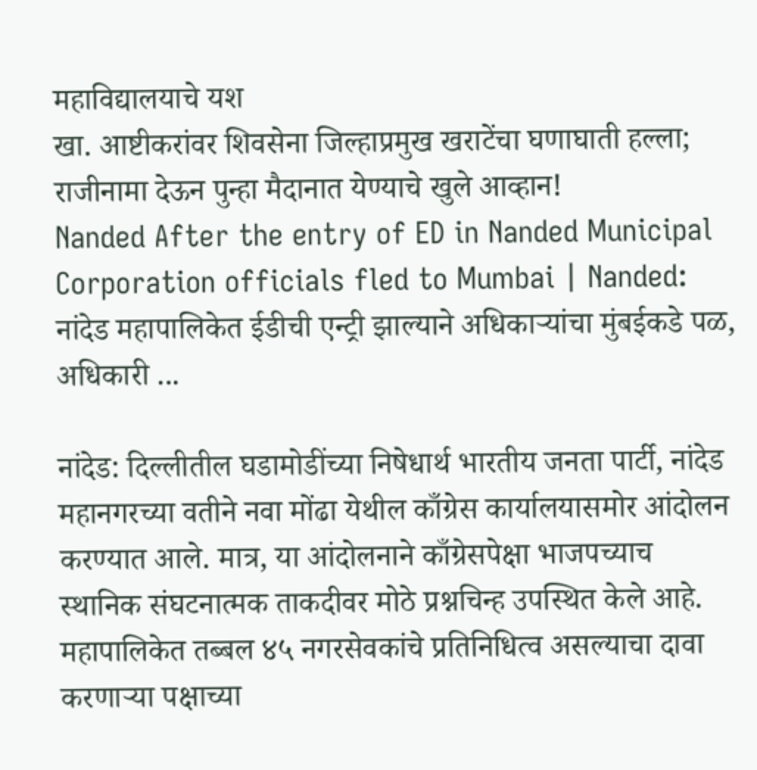महाविद्यालयाचे यश
खा. आष्टीकरांवर शिवसेना जिल्हाप्रमुख खराटेंचा घणाघाती हल्ला; राजीनामा देऊन पुन्हा मैदानात येण्याचे खुले आव्हान!
Nanded After the entry of ED in Nanded Municipal Corporation officials fled to Mumbai | Nanded: नांदेड महापालिकेत ईडीची एन्ट्री झाल्याने अधिकाऱ्यांचा मुंबईकडे पळ, अधिकारी ...

नांदेड: दिल्लीतील घडामोडींच्या निषेधार्थ भारतीय जनता पार्टी, नांदेड महानगरच्या वतीने नवा मोंढा येथील काँग्रेस कार्यालयासमोर आंदोलन करण्यात आले. मात्र, या आंदोलनाने काँग्रेसपेक्षा भाजपच्याच स्थानिक संघटनात्मक ताकदीवर मोठे प्रश्नचिन्ह उपस्थित केले आहे. महापालिकेत तब्बल ४५ नगरसेवकांचे प्रतिनिधित्व असल्याचा दावा करणाऱ्या पक्षाच्या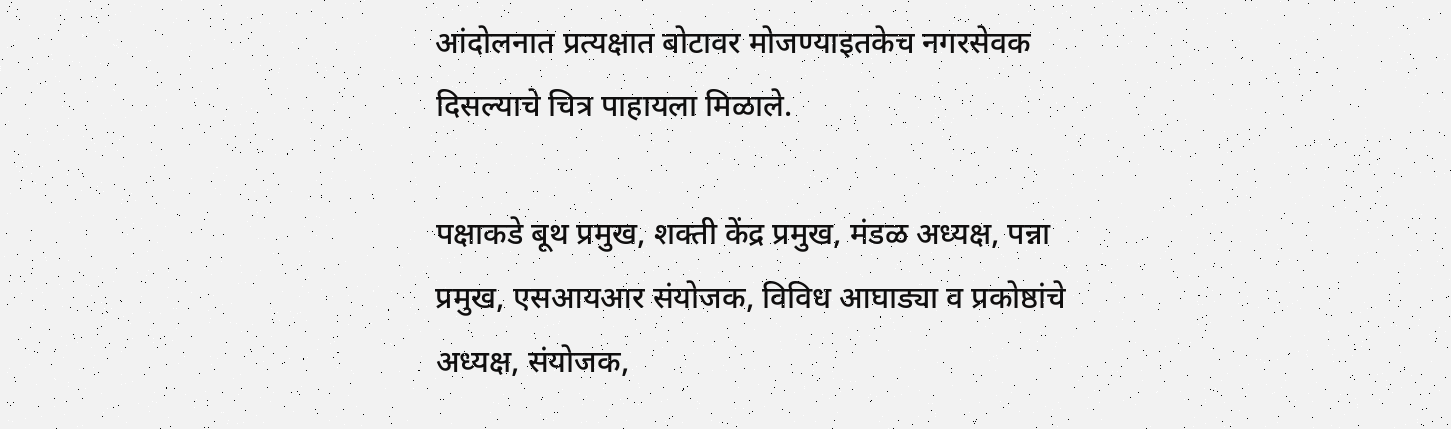आंदोलनात प्रत्यक्षात बोटावर मोजण्याइतकेच नगरसेवक दिसल्याचे चित्र पाहायला मिळाले.

पक्षाकडे बूथ प्रमुख, शक्ती केंद्र प्रमुख, मंडळ अध्यक्ष, पन्ना प्रमुख, एसआयआर संयोजक, विविध आघाड्या व प्रकोष्ठांचे अध्यक्ष, संयोजक,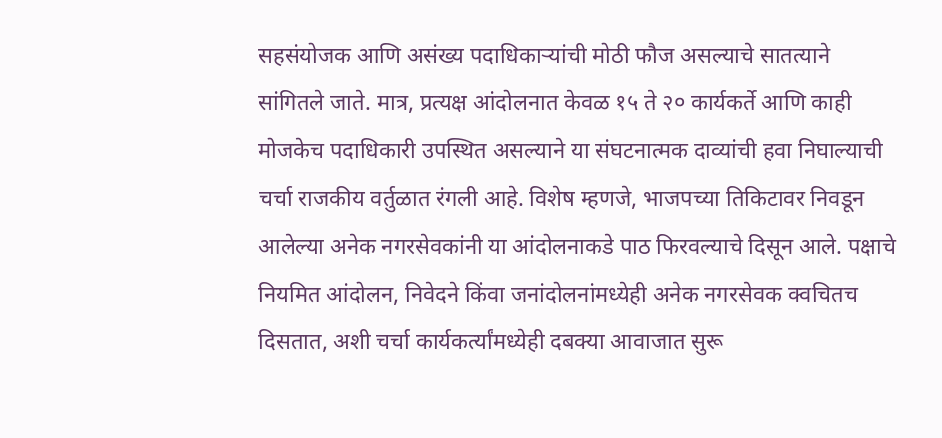सहसंयोजक आणि असंख्य पदाधिकाऱ्यांची मोठी फौज असल्याचे सातत्याने सांगितले जाते. मात्र, प्रत्यक्ष आंदोलनात केवळ १५ ते २० कार्यकर्ते आणि काही मोजकेच पदाधिकारी उपस्थित असल्याने या संघटनात्मक दाव्यांची हवा निघाल्याची चर्चा राजकीय वर्तुळात रंगली आहे. विशेष म्हणजे, भाजपच्या तिकिटावर निवडून आलेल्या अनेक नगरसेवकांनी या आंदोलनाकडे पाठ फिरवल्याचे दिसून आले. पक्षाचे नियमित आंदोलन, निवेदने किंवा जनांदोलनांमध्येही अनेक नगरसेवक क्वचितच दिसतात, अशी चर्चा कार्यकर्त्यांमध्येही दबक्या आवाजात सुरू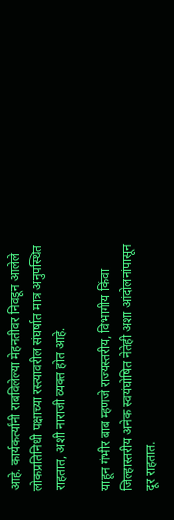आहे. कार्यकर्त्यांनी राबविलेल्या मेहनतीवर निवडून आलेले लोकप्रतिनिधी पक्षाच्या रस्त्यावरील संघर्षात मात्र अनुपस्थित राहतात, अशी नाराजी व्यक्त होत आहे.

याहून गंभीर बाब म्हणजे राज्यस्तरीय, विभागीय किंवा जिल्हास्तरीय अनेक स्वयंघोषित नेतेही अशा आंदोलनांपासून दूर राहतात.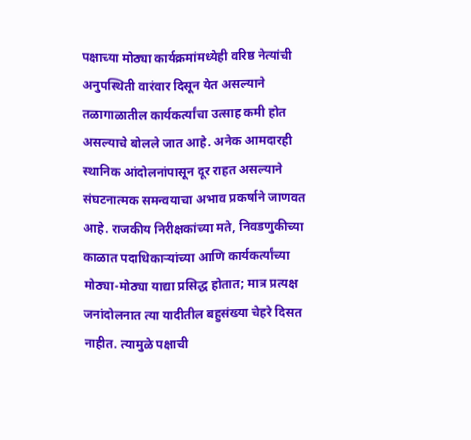पक्षाच्या मोठ्या कार्यक्रमांमध्येही वरिष्ठ नेत्यांची अनुपस्थिती वारंवार दिसून येत असल्याने तळागाळातील कार्यकर्त्यांचा उत्साह कमी होत असल्याचे बोलले जात आहे. अनेक आमदारही स्थानिक आंदोलनांपासून दूर राहत असल्याने संघटनात्मक समन्वयाचा अभाव प्रकर्षाने जाणवत आहे. राजकीय निरीक्षकांच्या मते, निवडणुकीच्या काळात पदाधिकाऱ्यांच्या आणि कार्यकर्त्यांच्या मोठ्या-मोठ्या याद्या प्रसिद्ध होतात; मात्र प्रत्यक्ष जनांदोलनात त्या यादीतील बहुसंख्या चेहरे दिसत नाहीत. त्यामुळे पक्षाची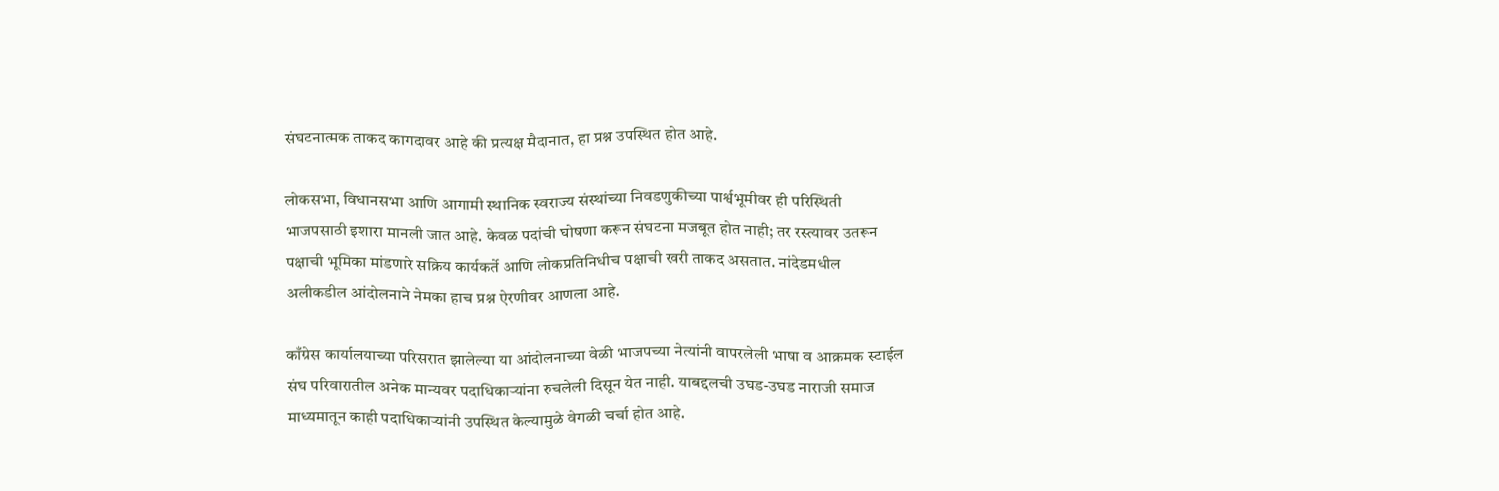संघटनात्मक ताकद कागदावर आहे की प्रत्यक्ष मैदानात, हा प्रश्न उपस्थित होत आहे.

लोकसभा, विधानसभा आणि आगामी स्थानिक स्वराज्य संस्थांच्या निवडणुकीच्या पार्श्वभूमीवर ही परिस्थिती भाजपसाठी इशारा मानली जात आहे. केवळ पदांची घोषणा करून संघटना मजबूत होत नाही; तर रस्त्यावर उतरून पक्षाची भूमिका मांडणारे सक्रिय कार्यकर्ते आणि लोकप्रतिनिधीच पक्षाची खरी ताकद असतात. नांदेडमधील अलीकडील आंदोलनाने नेमका हाच प्रश्न ऐरणीवर आणला आहे.

काँग्रेस कार्यालयाच्या परिसरात झालेल्या या आंदोलनाच्या वेळी भाजपच्या नेत्यांनी वापरलेली भाषा व आक्रमक स्टाईल संघ परिवारातील अनेक मान्यवर पदाधिकाऱ्यांना रुचलेली दिसून येत नाही. याबद्दलची उघड-उघड नाराजी समाज माध्यमातून काही पदाधिकाऱ्यांनी उपस्थित केल्यामुळे वेगळी चर्चा होत आहे.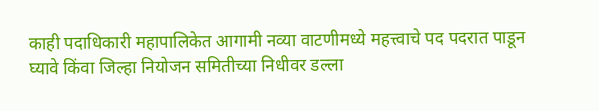काही पदाधिकारी महापालिकेत आगामी नव्या वाटणीमध्ये महत्त्वाचे पद पदरात पाडून घ्यावे किंवा जिल्हा नियोजन समितीच्या निधीवर डल्ला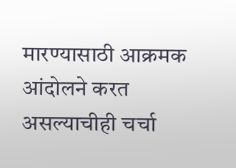मारण्यासाठी आक्रमक आंदोलने करत असल्याचीही चर्चा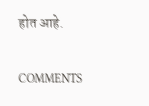होत आहे.

COMMENTS